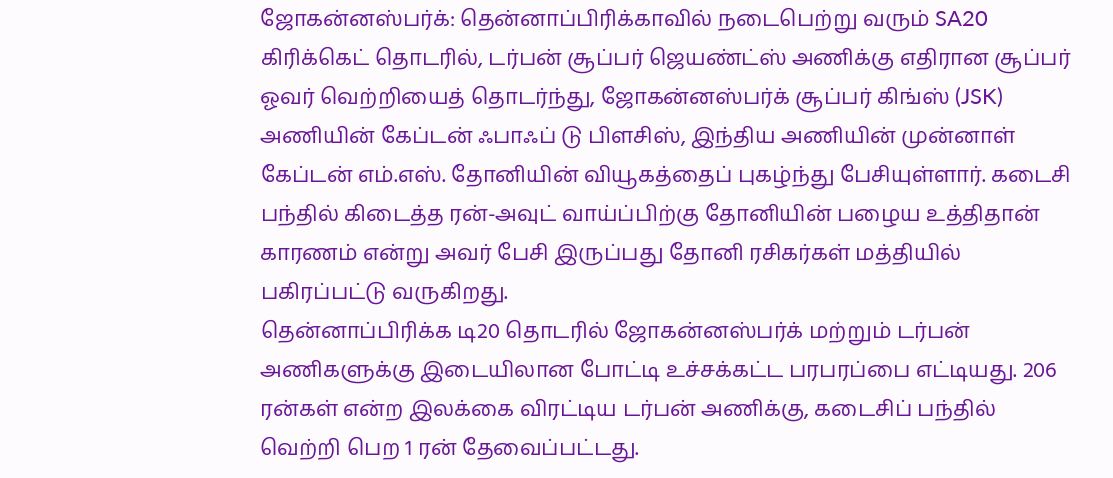ஜோகன்னஸ்பர்க்: தென்னாப்பிரிக்காவில் நடைபெற்று வரும் SA20 கிரிக்கெட் தொடரில், டர்பன் சூப்பர் ஜெயண்ட்ஸ் அணிக்கு எதிரான சூப்பர் ஓவர் வெற்றியைத் தொடர்ந்து, ஜோகன்னஸ்பர்க் சூப்பர் கிங்ஸ் (JSK) அணியின் கேப்டன் ஃபாஃப் டு பிளசிஸ், இந்திய அணியின் முன்னாள் கேப்டன் எம்.எஸ். தோனியின் வியூகத்தைப் புகழ்ந்து பேசியுள்ளார். கடைசி பந்தில் கிடைத்த ரன்-அவுட் வாய்ப்பிற்கு தோனியின் பழைய உத்திதான் காரணம் என்று அவர் பேசி இருப்பது தோனி ரசிகர்கள் மத்தியில் பகிரப்பட்டு வருகிறது.
தென்னாப்பிரிக்க டி20 தொடரில் ஜோகன்னஸ்பர்க் மற்றும் டர்பன் அணிகளுக்கு இடையிலான போட்டி உச்சக்கட்ட பரபரப்பை எட்டியது. 206 ரன்கள் என்ற இலக்கை விரட்டிய டர்பன் அணிக்கு, கடைசிப் பந்தில் வெற்றி பெற 1 ரன் தேவைப்பட்டது.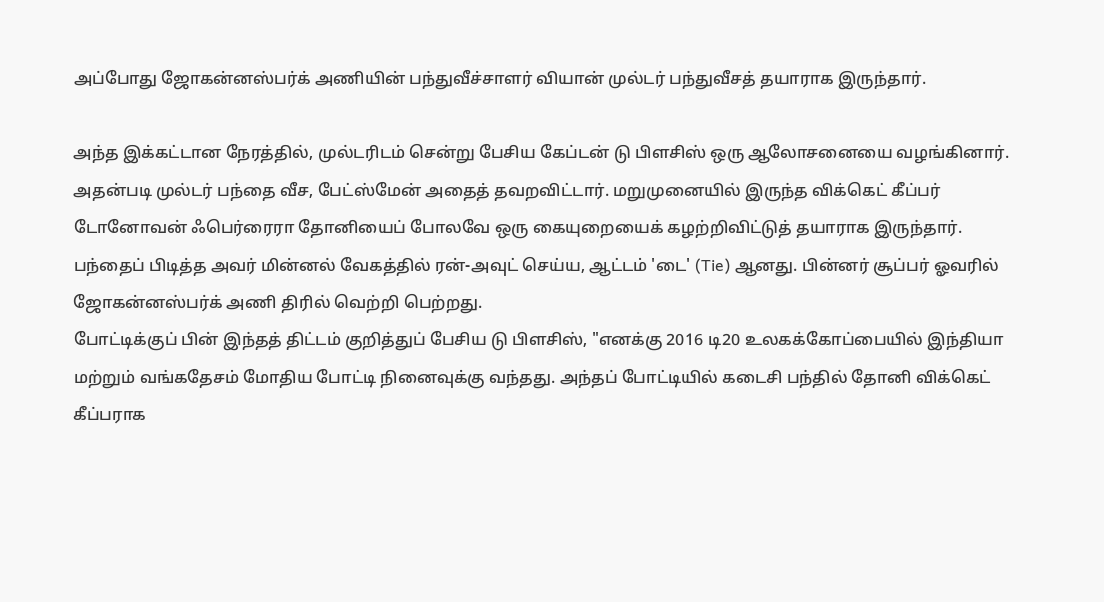அப்போது ஜோகன்னஸ்பர்க் அணியின் பந்துவீச்சாளர் வியான் முல்டர் பந்துவீசத் தயாராக இருந்தார்.

அந்த இக்கட்டான நேரத்தில், முல்டரிடம் சென்று பேசிய கேப்டன் டு பிளசிஸ் ஒரு ஆலோசனையை வழங்கினார். அதன்படி முல்டர் பந்தை வீச, பேட்ஸ்மேன் அதைத் தவறவிட்டார். மறுமுனையில் இருந்த விக்கெட் கீப்பர் டோனோவன் ஃபெர்ரைரா தோனியைப் போலவே ஒரு கையுறையைக் கழற்றிவிட்டுத் தயாராக இருந்தார். பந்தைப் பிடித்த அவர் மின்னல் வேகத்தில் ரன்-அவுட் செய்ய, ஆட்டம் 'டை' (Tie) ஆனது. பின்னர் சூப்பர் ஓவரில் ஜோகன்னஸ்பர்க் அணி திரில் வெற்றி பெற்றது.
போட்டிக்குப் பின் இந்தத் திட்டம் குறித்துப் பேசிய டு பிளசிஸ், "எனக்கு 2016 டி20 உலகக்கோப்பையில் இந்தியா மற்றும் வங்கதேசம் மோதிய போட்டி நினைவுக்கு வந்தது. அந்தப் போட்டியில் கடைசி பந்தில் தோனி விக்கெட் கீப்பராக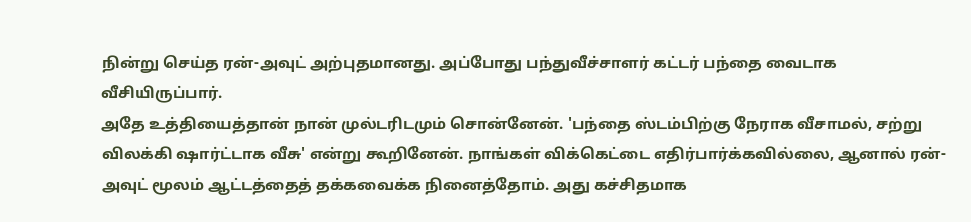நின்று செய்த ரன்-அவுட் அற்புதமானது. அப்போது பந்துவீச்சாளர் கட்டர் பந்தை வைடாக வீசியிருப்பார்.
அதே உத்தியைத்தான் நான் முல்டரிடமும் சொன்னேன். 'பந்தை ஸ்டம்பிற்கு நேராக வீசாமல், சற்று விலக்கி ஷார்ட்டாக வீசு' என்று கூறினேன். நாங்கள் விக்கெட்டை எதிர்பார்க்கவில்லை, ஆனால் ரன்-அவுட் மூலம் ஆட்டத்தைத் தக்கவைக்க நினைத்தோம். அது கச்சிதமாக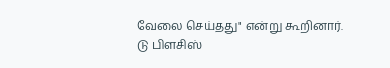வேலை செய்தது" என்று கூறினார்.
டு பிளசிஸ்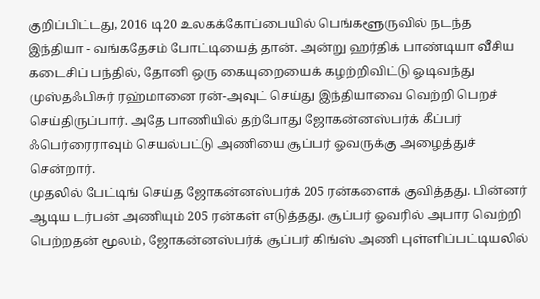குறிப்பிட்டது, 2016 டி20 உலகக்கோப்பையில் பெங்களூருவில் நடந்த இந்தியா - வங்கதேசம் போட்டியைத் தான். அன்று ஹர்திக் பாண்டியா வீசிய கடைசிப் பந்தில், தோனி ஒரு கையுறையைக் கழற்றிவிட்டு ஓடிவந்து முஸ்தஃபிசுர் ரஹ்மானை ரன்-அவுட் செய்து இந்தியாவை வெற்றி பெறச் செய்திருப்பார். அதே பாணியில் தற்போது ஜோகன்னஸ்பர்க் கீப்பர் ஃபெர்ரைராவும் செயல்பட்டு அணியை சூப்பர் ஓவருக்கு அழைத்துச் சென்றார்.
முதலில் பேட்டிங் செய்த ஜோகன்னஸ்பர்க் 205 ரன்களைக் குவித்தது. பின்னர் ஆடிய டர்பன் அணியும் 205 ரன்கள் எடுத்தது. சூப்பர் ஓவரில் அபார வெற்றி பெற்றதன் மூலம், ஜோகன்னஸ்பர்க் சூப்பர் கிங்ஸ் அணி புள்ளிப்பட்டியலில்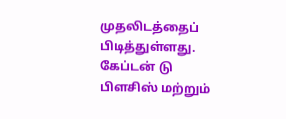முதலிடத்தைப் பிடித்துள்ளது. கேப்டன் டு பிளசிஸ் மற்றும்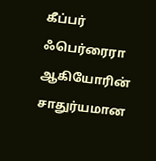கீப்பர் ஃபெர்ரைரா ஆகியோரின் சாதுர்யமான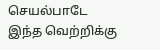செயல்பாடே இந்த வெற்றிக்கு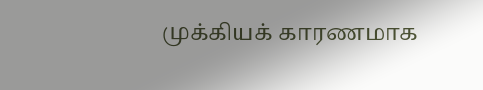முக்கியக் காரணமாக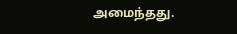அமைந்தது.